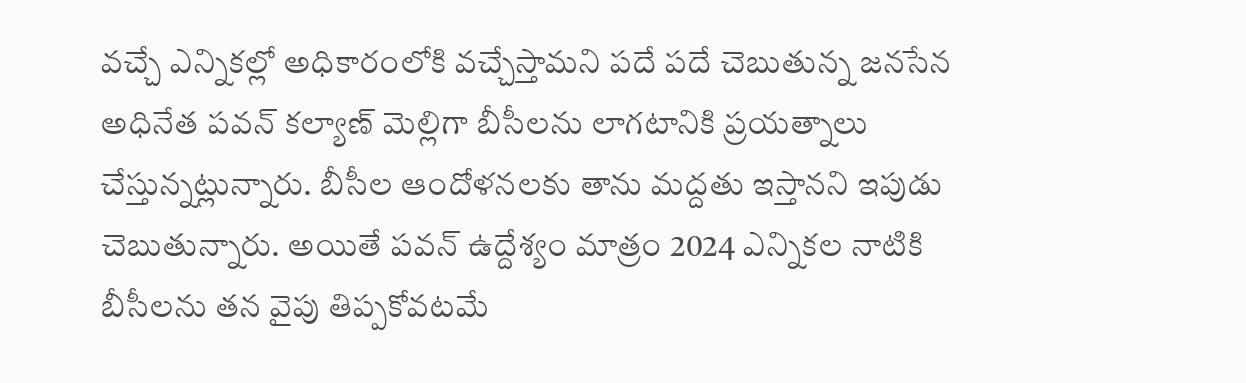వచ్చే ఎన్నికల్లో అధికారంలోకి వచ్చేస్తామని పదే పదే చెబుతున్న జనసేన అధినేత పవన్ కల్యాణ్ మెల్లిగా బీసీలను లాగటానికి ప్రయత్నాలు చేస్తున్నట్లున్నారు. బీసీల ఆందోళనలకు తాను మద్దతు ఇస్తానని ఇపుడు చెబుతున్నారు. అయితే పవన్ ఉద్దేశ్యం మాత్రం 2024 ఎన్నికల నాటికి బీసీలను తన వైపు తిప్పకోవటమే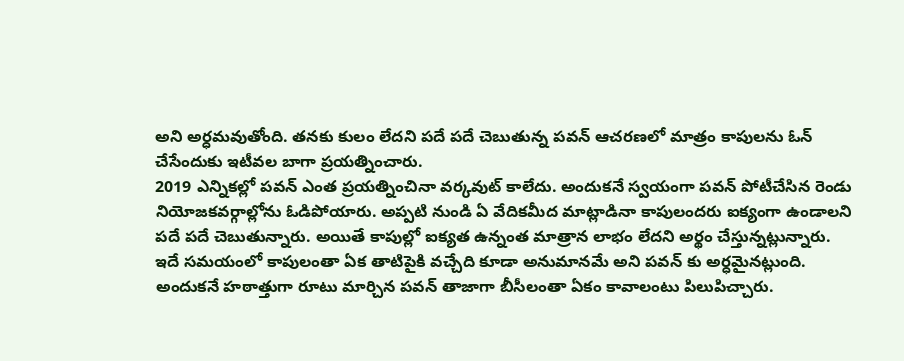అని అర్ధమవుతోంది. తనకు కులం లేదని పదే పదే చెబుతున్న పవన్ ఆచరణలో మాత్రం కాపులను ఓన్ చేసేందుకు ఇటీవల బాగా ప్రయత్నించారు.
2019 ఎన్నికల్లో పవన్ ఎంత ప్రయత్నించినా వర్కవుట్ కాలేదు. అందుకనే స్వయంగా పవన్ పోటీచేసిన రెండు నియోజకవర్గాల్లోను ఓడిపోయారు. అప్పటి నుండి ఏ వేదికమీద మాట్లాడినా కాపులందరు ఐక్యంగా ఉండాలని పదే పదే చెబుతున్నారు. అయితే కాపుల్లో ఐక్యత ఉన్నంత మాత్రాన లాభం లేదని అర్థం చేస్తున్నట్లున్నారు. ఇదే సమయంలో కాపులంతా ఏక తాటిపైకి వచ్చేది కూడా అనుమానమే అని పవన్ కు అర్ధమైనట్లుంది.
అందుకనే హఠాత్తుగా రూటు మార్చిన పవన్ తాజాగా బీసీలంతా ఏకం కావాలంటు పిలుపిచ్చారు.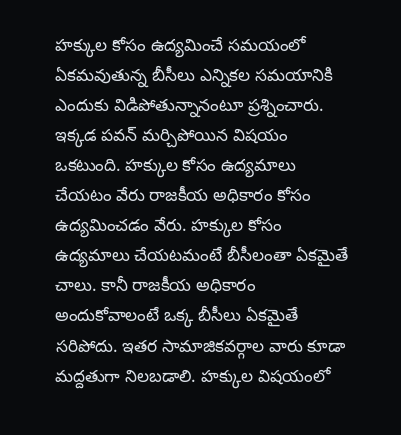హక్కుల కోసం ఉద్యమించే సమయంలో ఏకమవుతున్న బీసీలు ఎన్నికల సమయానికి ఎందుకు విడిపోతున్నానంటూ ప్రశ్నించారు. ఇక్కడ పవన్ మర్చిపోయిన విషయం ఒకటుంది. హక్కుల కోసం ఉద్యమాలు చేయటం వేరు రాజకీయ అధికారం కోసం ఉద్యమించడం వేరు. హక్కుల కోసం ఉద్యమాలు చేయటమంటే బీసీలంతా ఏకమైతే చాలు. కానీ రాజకీయ అధికారం అందుకోవాలంటే ఒక్క బీసీలు ఏకమైతే సరిపోదు. ఇతర సామాజికవర్గాల వారు కూడా మద్దతుగా నిలబడాలి. హక్కుల విషయంలో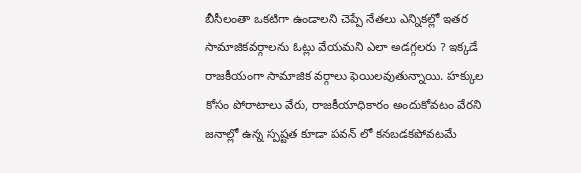బీసీలంతా ఒకటిగా ఉండాలని చెప్పే నేతలు ఎన్నికల్లో ఇతర సామాజికవర్గాలను ఓట్లు వేయమని ఎలా అడగ్గలరు ? ఇక్కడే రాజకీయంగా సామాజిక వర్గాలు ఫెయిలవుతున్నాయి. హక్కుల కోసం పోరాటాలు వేరు, రాజకీయాధికారం అందుకోవటం వేరని జనాల్లో ఉన్న స్పష్టత కూడా పవన్ లో కనబడకపోవటమే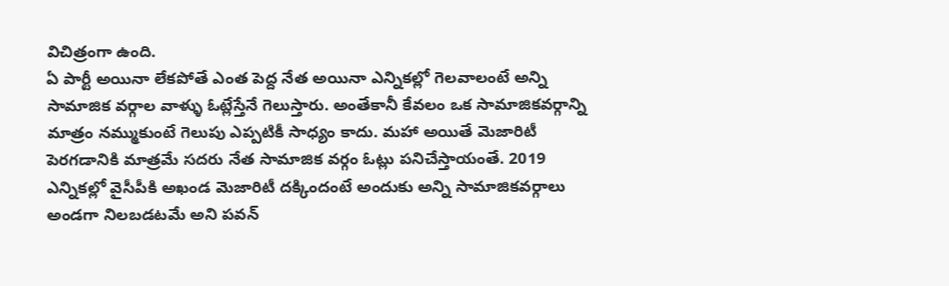విచిత్రంగా ఉంది.
ఏ పార్టీ అయినా లేకపోతే ఎంత పెద్ద నేత అయినా ఎన్నికల్లో గెలవాలంటే అన్ని సామాజిక వర్గాల వాళ్ళు ఓట్లేస్తేనే గెలుస్తారు. అంతేకానీ కేవలం ఒక సామాజికవర్గాన్ని మాత్రం నమ్ముకుంటే గెలుపు ఎప్పటికీ సాధ్యం కాదు. మహా అయితే మెజారిటీ పెరగడానికి మాత్రమే సదరు నేత సామాజిక వర్గం ఓట్లు పనిచేస్తాయంతే. 2019 ఎన్నికల్లో వైసీపీకి అఖండ మెజారిటీ దక్కిందంటే అందుకు అన్ని సామాజికవర్గాలు అండగా నిలబడటమే అని పవన్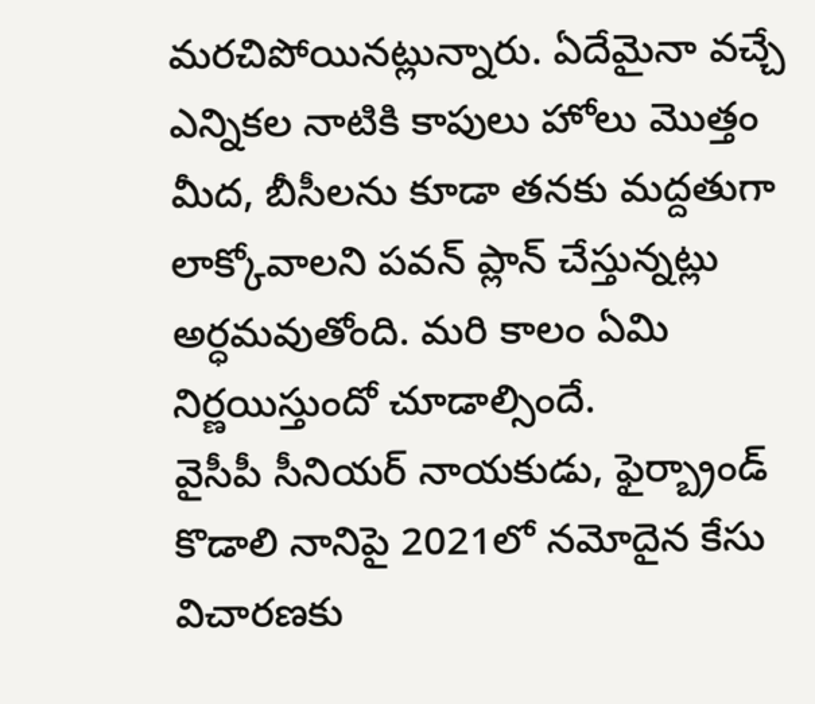మరచిపోయినట్లున్నారు. ఏదేమైనా వచ్చే ఎన్నికల నాటికి కాపులు హోలు మొత్తం మీద, బీసీలను కూడా తనకు మద్దతుగా లాక్కోవాలని పవన్ ప్లాన్ చేస్తున్నట్లు అర్ధమవుతోంది. మరి కాలం ఏమి నిర్ణయిస్తుందో చూడాల్సిందే.
వైసీపీ సీనియర్ నాయకుడు, ఫైర్బ్రాండ్ కొడాలి నానిపై 2021లో నమోదైన కేసు విచారణకు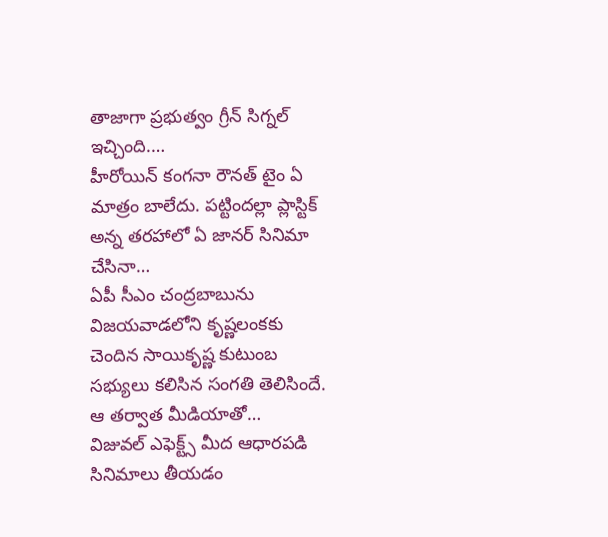తాజాగా ప్రభుత్వం గ్రీన్ సిగ్నల్ ఇచ్చింది.…
హీరోయిన్ కంగనా రౌనత్ టైం ఏ మాత్రం బాలేదు. పట్టిందల్లా ప్లాస్టిక్ అన్న తరహాలో ఏ జానర్ సినిమా చేసినా…
ఏపీ సీఎం చంద్రబాబును విజయవాడలోని కృష్ణలంకకు చెందిన సాయికృష్ణ కుటుంబ సభ్యులు కలిసిన సంగతి తెలిసిందే. ఆ తర్వాత మీడియాతో…
విజువల్ ఎఫెక్ట్స్ మీద ఆధారపడి సినిమాలు తీయడం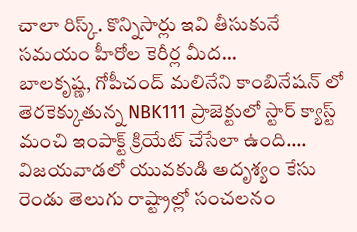చాలా రిస్క్. కొన్నిసార్లు ఇవి తీసుకునే సమయం హీరోల కెరీర్ల మీద…
బాలకృష్ణ, గోపీచంద్ మలినేని కాంబినేషన్ లో తెరకెక్కుతున్న NBK111 ప్రాజెక్టులో స్టార్ క్యాస్ట్ మంచి ఇంపాక్ట్ క్రియేట్ చేసేలా ఉంది.…
విజయవాడలో యువకుడి అదృశ్యం కేసు రెండు తెలుగు రాష్ట్రాల్లో సంచలనం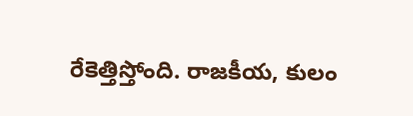రేకెత్తిస్తోంది. రాజకీయ, కులం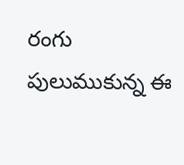రంగు పులుముకున్న ఈ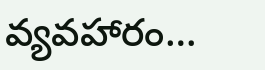వ్యవహారం…